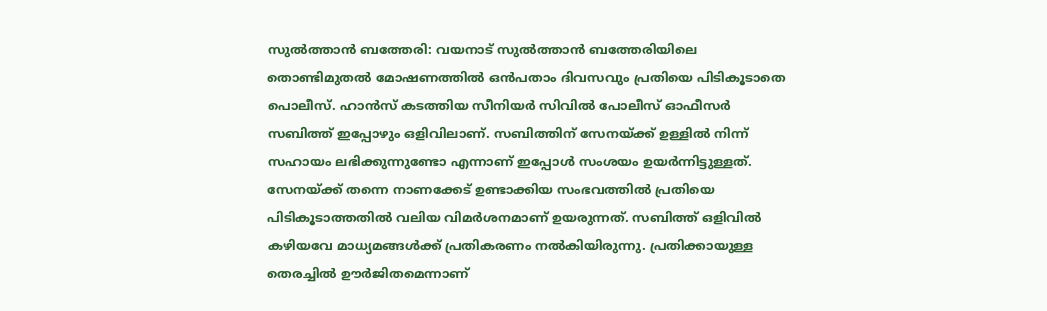സുൽത്താൻ ബത്തേരി: വയനാട് സുൽത്താൻ ബത്തേരിയിലെ തൊണ്ടിമുതൽ മോഷണത്തിൽ ഒൻപതാം ദിവസവും പ്രതിയെ പിടികൂടാതെ പൊലീസ്. ഹാൻസ് കടത്തിയ സീനിയർ സിവിൽ പോലീസ് ഓഫീസർ സബിത്ത് ഇപ്പോഴും ഒളിവിലാണ്. സബിത്തിന് സേനയ്ക്ക് ഉള്ളിൽ നിന്ന് സഹായം ലഭിക്കുന്നുണ്ടോ എന്നാണ് ഇപ്പോൾ സംശയം ഉയർന്നിട്ടുള്ളത്. സേനയ്ക്ക് തന്നെ നാണക്കേട് ഉണ്ടാക്കിയ സംഭവത്തിൽ പ്രതിയെ പിടികൂടാത്തതിൽ വലിയ വിമർശനമാണ് ഉയരുന്നത്. സബിത്ത് ഒളിവിൽ കഴിയവേ മാധ്യമങ്ങൾക്ക് പ്രതികരണം നൽകിയിരുന്നു. പ്രതിക്കായുള്ള തെരച്ചിൽ ഊർജിതമെന്നാണ്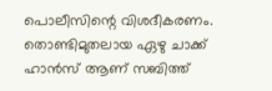പൊലീസിന്റെ വിശദീകരണം. തൊണ്ടിമുതലായ ഏഴു ചാക്ക് ഹാൻസ് ആണ് സബിത്ത്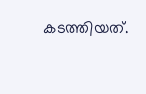കടത്തിയത്.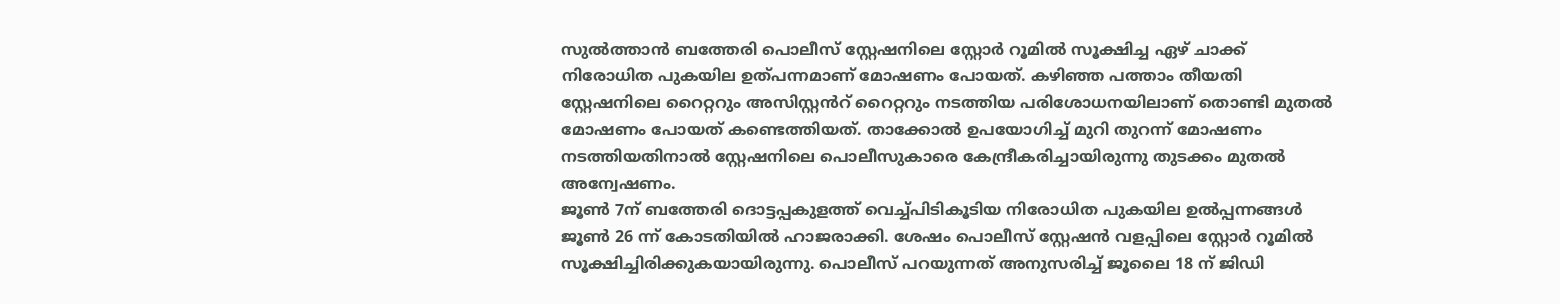സുൽത്താൻ ബത്തേരി പൊലീസ് സ്റ്റേഷനിലെ സ്റ്റോർ റൂമിൽ സൂക്ഷിച്ച ഏഴ് ചാക്ക് നിരോധിത പുകയില ഉത്പന്നമാണ് മോഷണം പോയത്. കഴിഞ്ഞ പത്താം തീയതി സ്റ്റേഷനിലെ റൈറ്ററും അസിസ്റ്റൻറ് റൈറ്ററും നടത്തിയ പരിശോധനയിലാണ് തൊണ്ടി മുതൽ മോഷണം പോയത് കണ്ടെത്തിയത്. താക്കോൽ ഉപയോഗിച്ച് മുറി തുറന്ന് മോഷണം നടത്തിയതിനാൽ സ്റ്റേഷനിലെ പൊലീസുകാരെ കേന്ദ്രീകരിച്ചായിരുന്നു തുടക്കം മുതൽ അന്വേഷണം.
ജൂൺ 7ന് ബത്തേരി ദൊട്ടപ്പകുളത്ത് വെച്ച്പിടികൂടിയ നിരോധിത പുകയില ഉൽപ്പന്നങ്ങൾ ജൂൺ 26 ന്ന് കോടതിയിൽ ഹാജരാക്കി. ശേഷം പൊലീസ് സ്റ്റേഷൻ വളപ്പിലെ സ്റ്റോർ റൂമിൽ സൂക്ഷിച്ചിരിക്കുകയായിരുന്നു. പൊലീസ് പറയുന്നത് അനുസരിച്ച് ജൂലൈ 18 ന് ജിഡി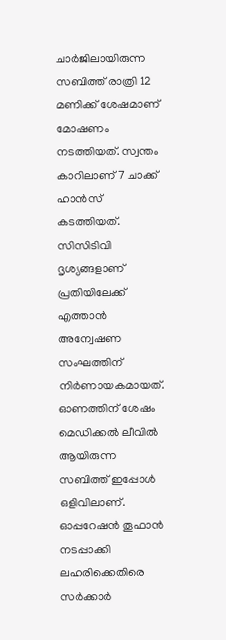ചാർജിലായിരുന്ന സബിത്ത് രാത്രി 12 മണിക്ക് ശേഷമാണ് മോഷണം നടത്തിയത്. സ്വന്തം കാറിലാണ് 7 ചാക്ക് ഹാൻസ് കടത്തിയത്. സിസിടിവി ദൃശ്യങ്ങളാണ് പ്രതിയിലേക്ക് എത്താൻ അന്വേഷണ സംഘത്തിന് നിർണായകമായത്. ഓണത്തിന് ശേഷം മെഡിക്കൽ ലീവിൽ ആയിരുന്ന സബിത്ത് ഇപ്പോൾ ഒളിവിലാണ്. ഓപ്പറേഷൻ തൂഫാൻ നടപ്പാക്കി ലഹരിക്കെതിരെ സർക്കാർ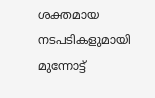ശക്തമായ നടപടികളുമായി മുന്നോട്ട്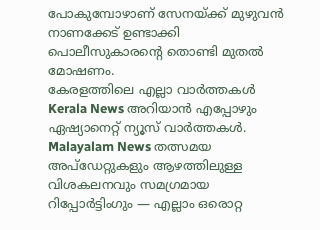പോകുമ്പോഴാണ് സേനയ്ക്ക് മുഴുവൻ നാണക്കേട് ഉണ്ടാക്കി പൊലീസുകാരന്റെ തൊണ്ടി മുതൽ മോഷണം.
കേരളത്തിലെ എല്ലാ വാർത്തകൾ Kerala News അറിയാൻ എപ്പോഴും ഏഷ്യാനെറ്റ് ന്യൂസ് വാർത്തകൾ. Malayalam News തത്സമയ അപ്ഡേറ്റുകളും ആഴത്തിലുള്ള വിശകലനവും സമഗ്രമായ റിപ്പോർട്ടിംഗും — എല്ലാം ഒരൊറ്റ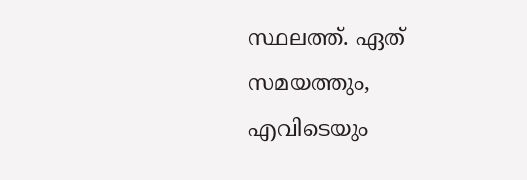സ്ഥലത്ത്. ഏത് സമയത്തും, എവിടെയും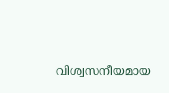വിശ്വസനീയമായ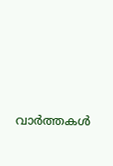വാർത്തകൾ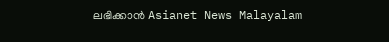ലഭിക്കാൻ Asianet News Malayalam